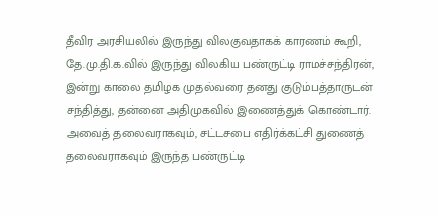தீவிர அரசியலில் இருந்து விலகுவதாகக் காரணம் கூறி, தே.மு.தி.க.வில் இருந்து விலகிய பண்ருட்டி ராமச்சந்திரன், இன்று காலை தமிழக முதல்வரை தனது குடும்பத்தாருடன் சந்தித்து, தன்னை அதிமுகவில் இணைத்துக் கொண்டார்.
அவைத் தலைவராகவும், சட்டசபை எதிர்க்கட்சி துணைத் தலைவராகவும் இருந்த பண்ருட்டி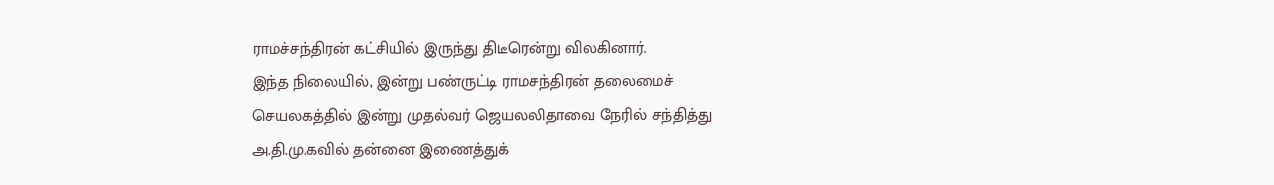ராமச்சந்திரன் கட்சியில் இருந்து திடீரென்று விலகினார்.
இந்த நிலையில், இன்று பண்ருட்டி ராமசந்திரன் தலைமைச் செயலகத்தில் இன்று முதல்வர் ஜெயலலிதாவை நேரில் சந்தித்து அ.தி.மு.கவில் தன்னை இணைத்துக்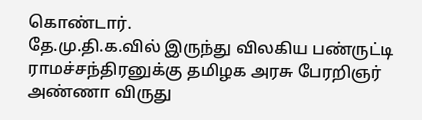கொண்டார்.
தே.மு.தி.க.வில் இருந்து விலகிய பண்ருட்டி ராமச்சந்திரனுக்கு தமிழக அரசு பேரறிஞர் அண்ணா விருது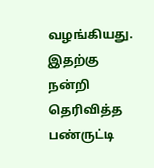வழங்கியது. இதற்கு நன்றி தெரிவித்த பண்ருட்டி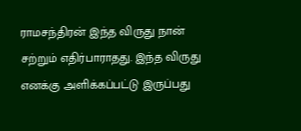ராமசந்திரன் இந்த விருது நான் சற்றும் எதிர்பாராதது. இந்த விருது எனக்கு அளிக்கப்பட்டு இருப்பது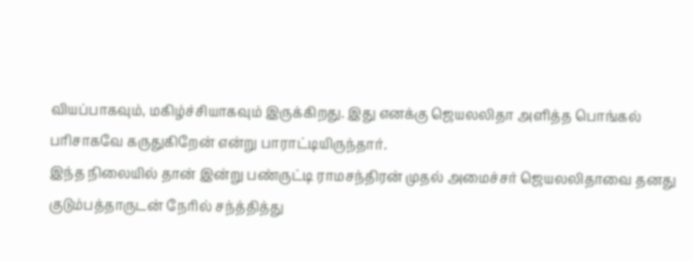வியப்பாகவும், மகிழ்ச்சியாகவும் இருக்கிறது. இது எனக்கு ஜெயலலிதா அளித்த பொங்கல் பரிசாகவே கருதுகிறேன் என்று பாராட்டியிருந்தார்.
இந்த நிலையில் தான் இன்று பண்ருட்டி ராமசந்திரன் முதல் அமைச்சர் ஜெயலலிதாவை தனது குடும்பத்தாருடன் நேரில் சந்த்தித்து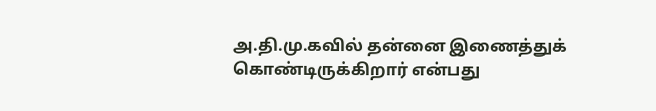அ.தி.மு.கவில் தன்னை இணைத்துக் கொண்டிருக்கிறார் என்பது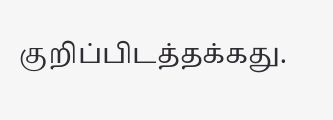குறிப்பிடத்தக்கது.